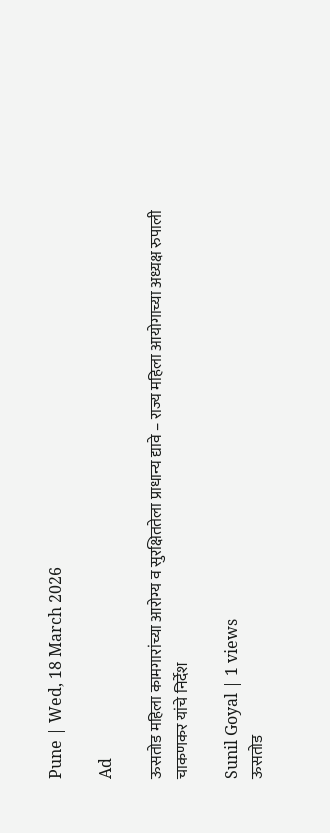Pune | Wed, 18 March 2026

Ad

ऊसतोड महिला कामगारांच्या आरोग्य व सुरक्षिततेला प्राधान्य द्यावे – राज्य महिला आयोगाच्या अध्यक्ष रुपाली चाकणकर यांचे निर्देश

Sunil Goyal | 1 views
ऊसतोड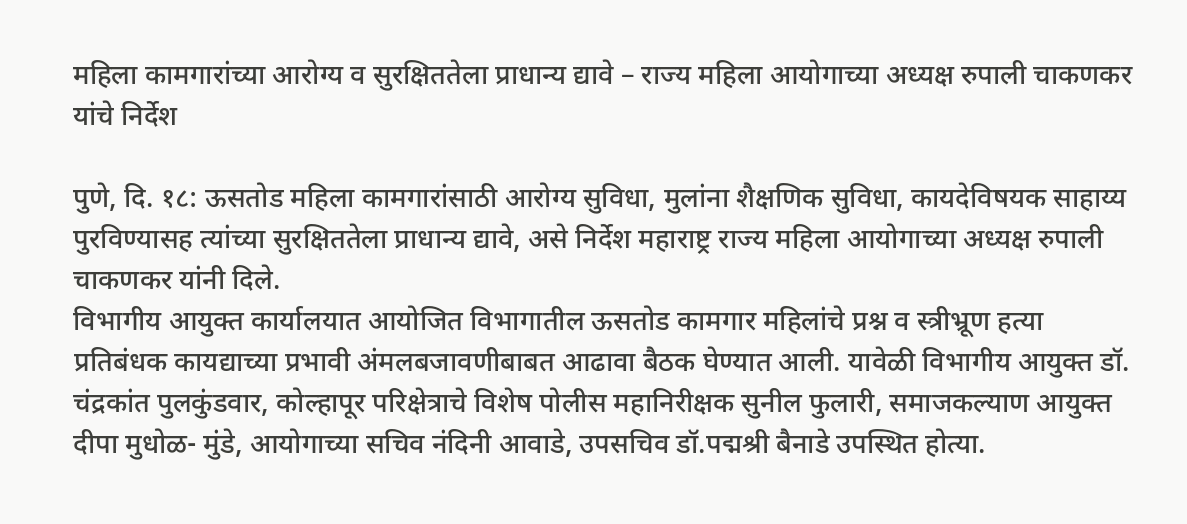महिला कामगारांच्या आरोग्य व सुरक्षिततेला प्राधान्य द्यावे – राज्य महिला आयोगाच्या अध्यक्ष रुपाली चाकणकर यांचे निर्देश

पुणे, दि. १८: ऊसतोड महिला कामगारांसाठी आरोग्य सुविधा, मुलांना शैक्षणिक सुविधा, कायदेविषयक साहाय्य पुरविण्यासह त्यांच्या सुरक्षिततेला प्राधान्य द्यावे, असे निर्देश महाराष्ट्र राज्य महिला आयोगाच्या अध्यक्ष रुपाली चाकणकर यांनी दिले.
विभागीय आयुक्त कार्यालयात आयोजित विभागातील ऊसतोड कामगार महिलांचे प्रश्न व स्त्रीभ्रूण हत्या प्रतिबंधक कायद्याच्या प्रभावी अंमलबजावणीबाबत आढावा बैठक घेण्यात आली. यावेळी विभागीय आयुक्त डॉ. चंद्रकांत पुलकुंडवार, कोल्हापूर परिक्षेत्राचे विशेष पोलीस महानिरीक्षक सुनील फुलारी, समाजकल्याण आयुक्त दीपा मुधोळ- मुंडे, आयोगाच्या सचिव नंदिनी आवाडे, उपसचिव डॉ.पद्मश्री बैनाडे उपस्थित होत्या.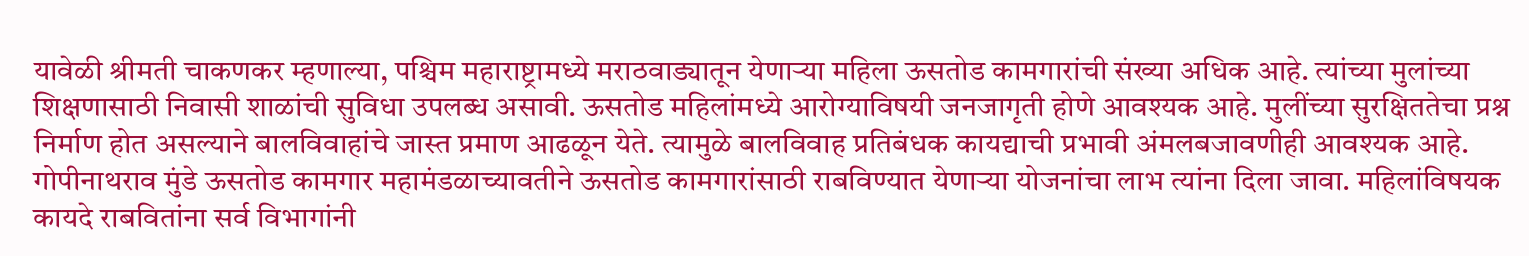यावेळी श्रीमती चाकणकर म्हणाल्या, पश्चिम महाराष्ट्रामध्ये मराठवाड्यातून येणाऱ्या महिला ऊसतोड कामगारांची संख्या अधिक आहे. त्यांच्या मुलांच्या शिक्षणासाठी निवासी शाळांची सुविधा उपलब्ध असावी. ऊसतोड महिलांमध्ये आरोग्याविषयी जनजागृती होणे आवश्यक आहे. मुलींच्या सुरक्षिततेचा प्रश्न निर्माण होत असल्याने बालविवाहांचे जास्त प्रमाण आढळून येते. त्यामुळे बालविवाह प्रतिबंधक कायद्याची प्रभावी अंमलबजावणीही आवश्यक आहे. गोपीनाथराव मुंडे ऊसतोड कामगार महामंडळाच्यावतीने ऊसतोड कामगारांसाठी राबविण्यात येणाऱ्या योजनांचा लाभ त्यांना दिला जावा. महिलांविषयक कायदे राबवितांना सर्व विभागांनी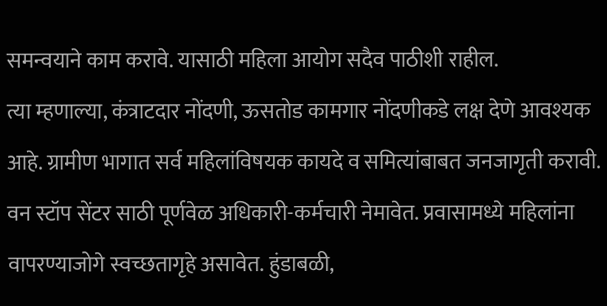समन्वयाने काम करावे. यासाठी महिला आयोग सदैव पाठीशी राहील.
त्या म्हणाल्या, कंत्राटदार नोंदणी, ऊसतोड कामगार नोंदणीकडे लक्ष देणे आवश्यक आहे. ग्रामीण भागात सर्व महिलांविषयक कायदे व समित्यांबाबत जनजागृती करावी. वन स्टॉप सेंटर साठी पूर्णवेळ अधिकारी-कर्मचारी नेमावेत. प्रवासामध्ये महिलांना वापरण्याजोगे स्वच्छतागृहे असावेत. हुंडाबळी,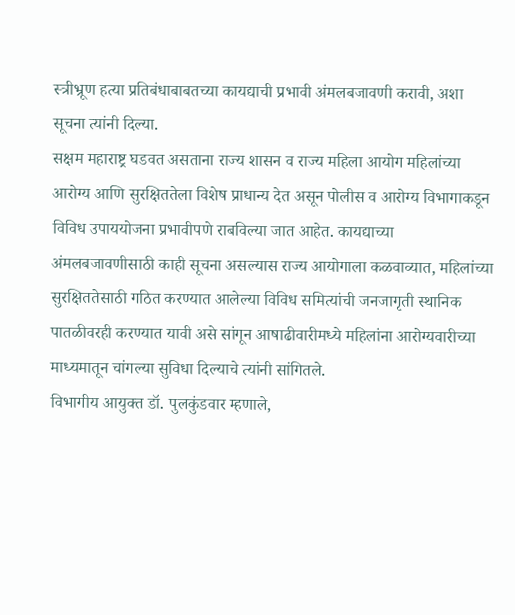स्त्रीभ्रूण हत्या प्रतिबंधाबाबतच्या कायद्याची प्रभावी अंमलबजावणी करावी, अशा सूचना त्यांनी दिल्या.
सक्षम महाराष्ट्र घडवत असताना राज्य शासन व राज्य महिला आयोग महिलांच्या आरोग्य आणि सुरक्षिततेला विशेष प्राधान्य देत असून पोलीस व आरोग्य विभागाकडून विविध उपाययोजना प्रभावीपणे राबविल्या जात आहेत. कायद्याच्या अंमलबजावणीसाठी काही सूचना असल्यास राज्य आयोगाला कळवाव्यात, महिलांच्या सुरक्षिततेसाठी गठित करण्यात आलेल्या विविध समित्यांची जनजागृती स्थानिक पातळीवरही करण्यात यावी असे सांगून आषाढीवारीमध्ये महिलांना आरोग्यवारीच्या माध्यमातून चांगल्या सुविधा दिल्याचे त्यांनी सांगितले.
विभागीय आयुक्त डॉ. पुलकुंडवार म्हणाले,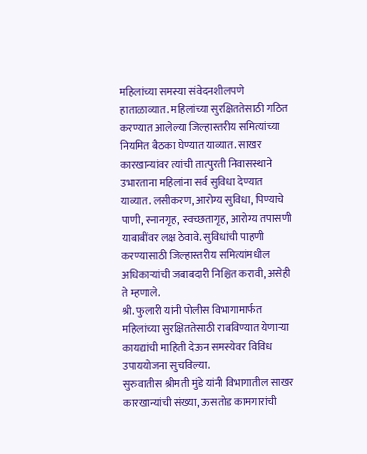महिलांच्या समस्या संवेदनशीलपणे हाताळाव्यात. महिलांच्या सुरक्षिततेसाठी गठित करण्यात आलेल्या जिल्हास्तरीय समित्यांच्या नियमित बैठका घेण्यात याव्यात. साखर कारखान्यांवर त्यांची तात्पुरती निवासस्थाने उभारताना महिलांना सर्व सुविधा देण्यात याव्यात. लसीकरण, आरोग्य सुविधा, पिण्याचे पाणी, स्नानगृह, स्वच्छतागृह, आरोग्य तपासणी याबाबींवर लक्ष ठेवावे. सुविधांची पाहणी करण्यासाठी जिल्हास्तरीय समित्यांमधील अधिकाऱ्यांची जबाबदारी निश्चित करावी, असेही ते म्हणाले.
श्री. फुलारी यांनी पोलीस विभागामार्फत महिलांच्या सुरक्षिततेसाठी राबविण्यात येणाऱ्या कायद्यांची माहिती देऊन समस्येवर विविध उपाययोजना सुचविल्या.
सुरुवातीस श्रीमती मुंडे यांनी विभागातील साखर कारखान्यांची संख्या, ऊसतोड कामगारांची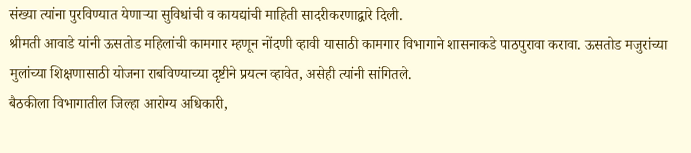संख्या त्यांना पुरविण्यात येणाऱ्या सुविधांची व कायद्यांची माहिती सादरीकरणाद्वारे दिली.
श्रीमती आवाडे यांनी ऊसतोड महिलांची कामगार म्हणून नोंदणी व्हावी यासाठी कामगार विभागाने शासनाकडे पाठपुरावा करावा. ऊसतोड मजुरांच्या मुलांच्या शिक्षणासाठी योजना राबविण्याच्या दृष्टीने प्रयत्न व्हावेत, असेही त्यांनी सांगितले.
बैठकीला विभागातील जिल्हा आरोग्य अधिकारी,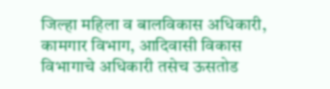जिल्हा महिला व बालविकास अधिकारी, कामगार विभाग, आदिवासी विकास विभागाचे अधिकारी तसेच ऊसतोड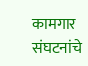कामगार संघटनांचे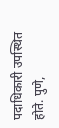पदाधिकारी उपस्थित होते. पुणे,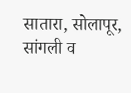सातारा, सोलापूर, सांगली व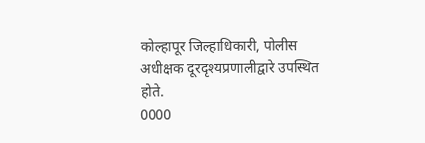कोल्हापूर जिल्हाधिकारी, पोलीस अधीक्षक दूरदृश्यप्रणालीद्वारे उपस्थित होते.
0000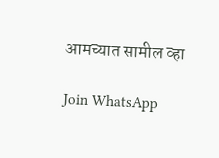आमच्यात सामील व्हा

Join WhatsApp